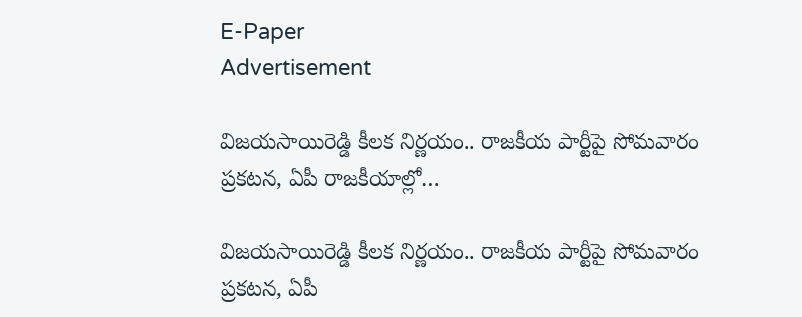E-Paper
Advertisement

విజయసాయిరెడ్డి కీలక నిర్ణయం.. రాజకీయ పార్టీపై సోమవారం ప్రకటన, ఏపీ రాజకీయాల్లో…

విజయసాయిరెడ్డి కీలక నిర్ణయం.. రాజకీయ పార్టీపై సోమవారం ప్రకటన, ఏపీ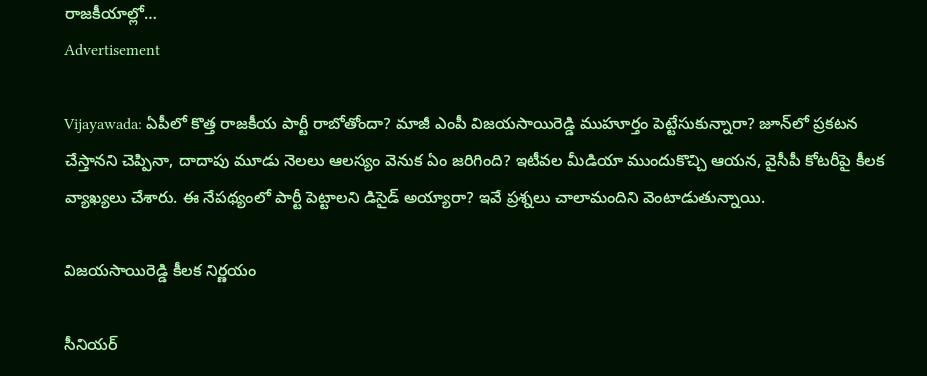రాజకీయాల్లో…
Advertisement

Vijayawada: ఏపీలో కొత్త రాజకీయ పార్టీ రాబోతోందా? మాజీ ఎంపీ విజయసాయిరెడ్డి ముహూర్తం పెట్టేసుకున్నారా? జూన్‌‌లో ప్రకటన చేస్తానని చెప్పినా, దాదాపు మూడు నెలలు ఆలస్యం వెనుక ఏం జరిగింది? ఇటీవల మీడియా ముందుకొచ్చి ఆయన, వైసీపీ కోటరీపై కీలక వ్యాఖ్యలు చేశారు. ఈ నేపథ్యంలో పార్టీ పెట్టాలని డిసైడ్ అయ్యారా? ఇవే ప్రశ్నలు చాలామందిని వెంటాడుతున్నాయి.

విజయసాయిరెడ్డి కీలక నిర్ణయం

సీనియర్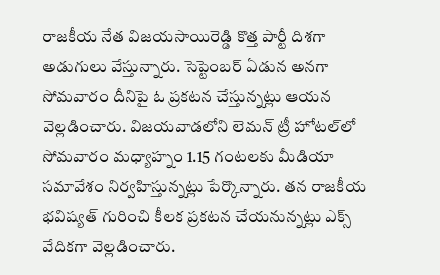రాజకీయ నేత విజయసాయిరెడ్డి కొత్త పార్టీ దిశగా అడుగులు వేస్తున్నారు. సెప్టెంబర్ ఏడున అనగా సోమవారం దీనిపై ఓ ప్రకటన చేస్తున్నట్లు ఆయన వెల్లడించారు. విజయవాడలోని లెమన్ ట్రీ హోటల్‌లో సోమవారం మధ్యాహ్నం 1.15 గంటలకు మీడియా సమావేశం నిర్వహిస్తున్నట్లు పేర్కొన్నారు. తన రాజకీయ భవిష్యత్ గురించి కీలక ప్రకటన చేయనున్నట్లు ఎక్స్ వేదికగా వెల్లడించారు.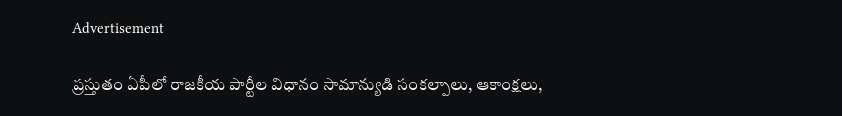Advertisement

ప్రస్తుతం ఏపీలో రాజకీయ పార్టీల విధానం సామాన్యుడి సంకల్పాలు, ఆకాంక్షలు,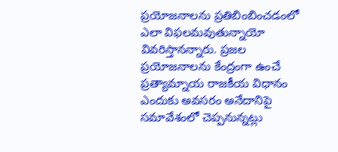ప్రయోజనాలను ప్రతిబింబించడంలో ఎలా విఫలమవుతున్నాయో వివరిస్తానన్నారు. ప్రజల ప్రయోజనాలను కేంద్రంగా ఉంచే ప్రత్యామ్నాయ రాజకీయ విధానం ఎందుకు అవసరం అనేదానిపై సమావేశంలో చెప్పనున్నట్లు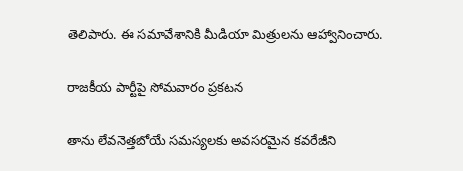తెలిపారు. ఈ సమావేశానికి మీడియా మిత్రులను ఆహ్వానించారు.

రాజకీయ పార్టీపై సోమవారం ప్రకటన

తాను లేవనెత్తబోయే సమస్యలకు అవసరమైన కవరేజీని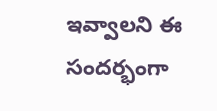ఇవ్వాలని ఈ సందర్భంగా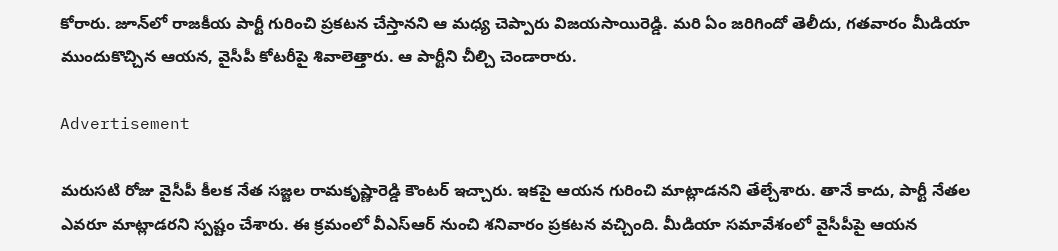కోరారు. జూన్‌లో రాజకీయ పార్టీ గురించి ప్రకటన చేస్తానని ఆ మధ్య చెప్పారు విజయసాయిరెడ్డి. మరి ఏం జరిగిందో తెలీదు, గతవారం మీడియా ముందుకొచ్చిన ఆయన, వైసీపీ కోటరీపై శివాలెత్తారు. ఆ పార్టీని చీల్చి చెండారారు.

Advertisement

మరుసటి రోజు వైసీపీ కీలక నేత సజ్జల రామకృష్ణారెడ్డి కౌంటర్ ఇచ్చారు. ఇకపై ఆయన గురించి మాట్లాడనని తేల్చేశారు. తానే కాదు, పార్టీ నేతల ఎవరూ మాట్లాడరని స్పష్టం చేశారు. ఈ క్రమంలో వీఎస్ఆర్ నుంచి శనివారం ప్రకటన వచ్చింది. మీడియా సమావేశంలో వైసీపీపై ఆయన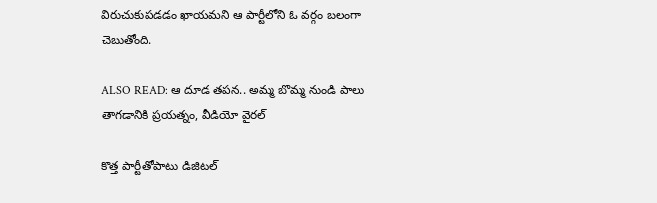విరుచుకుపడడం ఖాయమని ఆ పార్టీలోని ఓ వర్గం బలంగా చెబుతోంది.

ALSO READ: ఆ దూడ తపన.. అమ్మ బొమ్మ నుండి పాలు తాగడానికి ప్రయత్నం, వీడియో వైరల్

కొత్త పార్టీతోపాటు డిజిటల్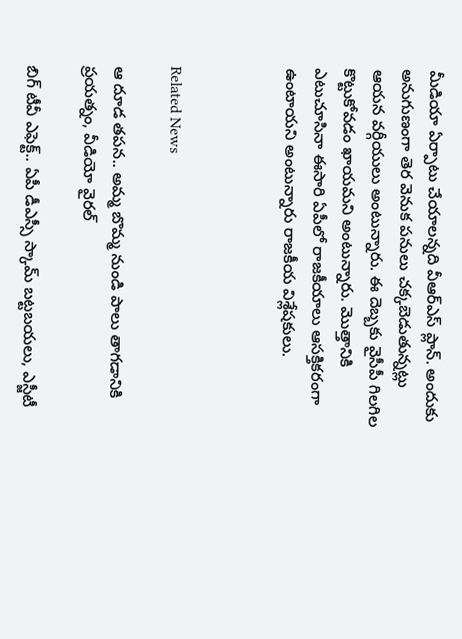మీడియా ఏర్పాటు చేయాలన్నది వీఆర్ఎస్ ప్లాన్. అందుకు అనుగుణంగా తెర వెనుక పనులు చక్కబెడుతున్నట్లు ఆయన వర్గీయులు అంటున్నారు. ఈ దెబ్బకు వైసీపీ గిలగిల కొట్టుకోవడం ఖాయమని అంటున్నారు. మొత్తానికి ఎటుచూసినా ఈసారి ఏపీలో రాజకీయాలు ఆసక్తికరంగా ఉంటాయని అంటున్నారు రాజకీయ విశ్లేషకులు.



Related News

ఆ దూడ తపన.. అమ్మ బొమ్మ నుండి పాలు తాగడానికి ప్రయత్నం, వీడియో వైరల్

బిగ్‌ టీవీ ఎఫెక్ట్.. ఏపీ డీఎస్సీ స్కామ్ బట్టబయలు, ఎస్జీటీ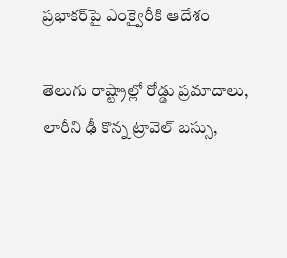ప్రభాకర్‌పై ఎంక్వైరీకి ఆదేశం

తెలుగు రాష్ట్రాల్లో రోడ్డు ప్రమాదాలు, లారీని ఢీ కొన్న ట్రావెల్ బస్సు,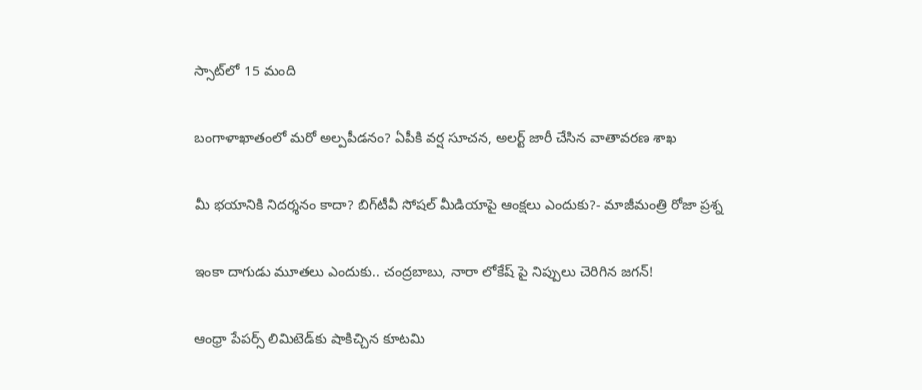స్సాట్‌లో 15 మంది

బంగాళాఖాతంలో మరో అల్పపీడనం? ఏపీకి వర్ష సూచన, అలర్ట్ జారీ చేసిన వాతావరణ శాఖ

మీ భయానికి నిదర్శనం కాదా? బిగ్‌టీవీ సోషల్ మీడియాపై ఆంక్షలు ఎందుకు?- మాజీమంత్రి రోజా ప్రశ్న

ఇంకా దాగుడు మూతలు ఎందుకు.. చంద్రబాబు, నారా లోకేష్ పై నిప్పులు చెరిగిన జగన్!

ఆంధ్రా పేపర్స్ లిమిటెడ్‌కు షాకిచ్చిన కూటమి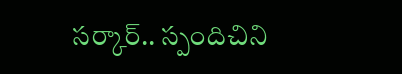సర్కార్.. స్పందిచిని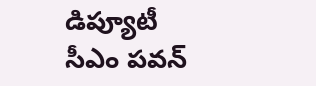డిప్యూటీ సీఎం పవన్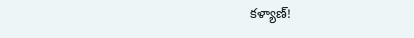కళ్యాణ్!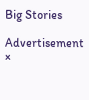Big Stories

Advertisement
×